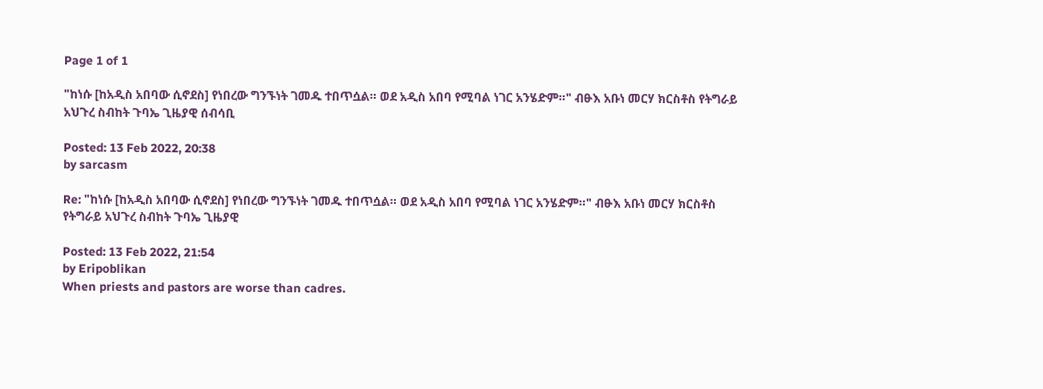Page 1 of 1

"ከነሱ [ከአዲስ አበባው ሲኖደስ] የነበረው ግንኙነት ገመዱ ተበጥሷል። ወደ አዲስ አበባ የሚባል ነገር አንሄድም።" ብፁእ አቡነ መርሃ ክርስቶስ የትግራይ አህጉረ ስብከት ጉባኤ ጊዜያዊ ሰብሳቢ

Posted: 13 Feb 2022, 20:38
by sarcasm

Re: "ከነሱ [ከአዲስ አበባው ሲኖደስ] የነበረው ግንኙነት ገመዱ ተበጥሷል። ወደ አዲስ አበባ የሚባል ነገር አንሄድም።" ብፁእ አቡነ መርሃ ክርስቶስ የትግራይ አህጉረ ስብከት ጉባኤ ጊዜያዊ

Posted: 13 Feb 2022, 21:54
by Eripoblikan
When priests and pastors are worse than cadres.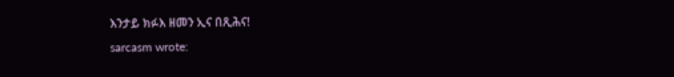እንታይ ክፉእ ዘመን ኢና በጺሕና!
sarcasm wrote: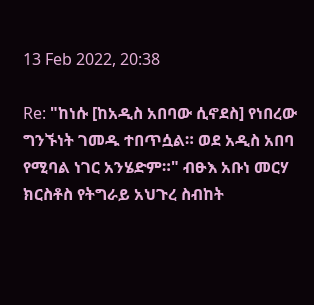13 Feb 2022, 20:38

Re: "ከነሱ [ከአዲስ አበባው ሲኖደስ] የነበረው ግንኙነት ገመዱ ተበጥሷል። ወደ አዲስ አበባ የሚባል ነገር አንሄድም።" ብፁእ አቡነ መርሃ ክርስቶስ የትግራይ አህጉረ ስብከት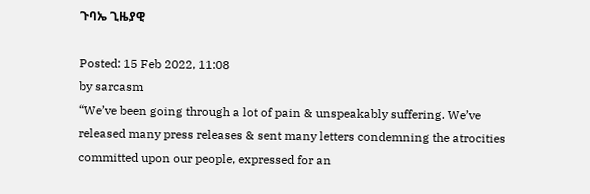ጉባኤ ጊዜያዊ

Posted: 15 Feb 2022, 11:08
by sarcasm
“We’ve been going through a lot of pain & unspeakably suffering. We’ve released many press releases & sent many letters condemning the atrocities committed upon our people, expressed for an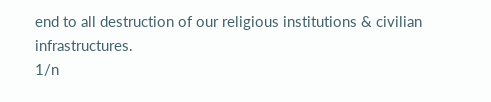end to all destruction of our religious institutions & civilian infrastructures.
1/n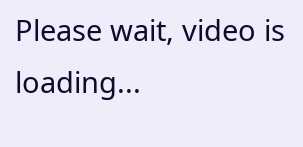Please wait, video is loading...